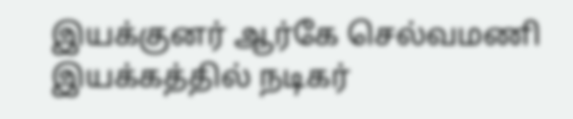இயக்குனர் ஆர்கே செல்வமணி இயக்கத்தில் நடிகர்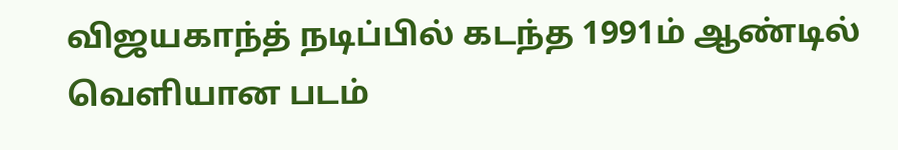விஜயகாந்த் நடிப்பில் கடந்த 1991ம் ஆண்டில் வெளியான படம்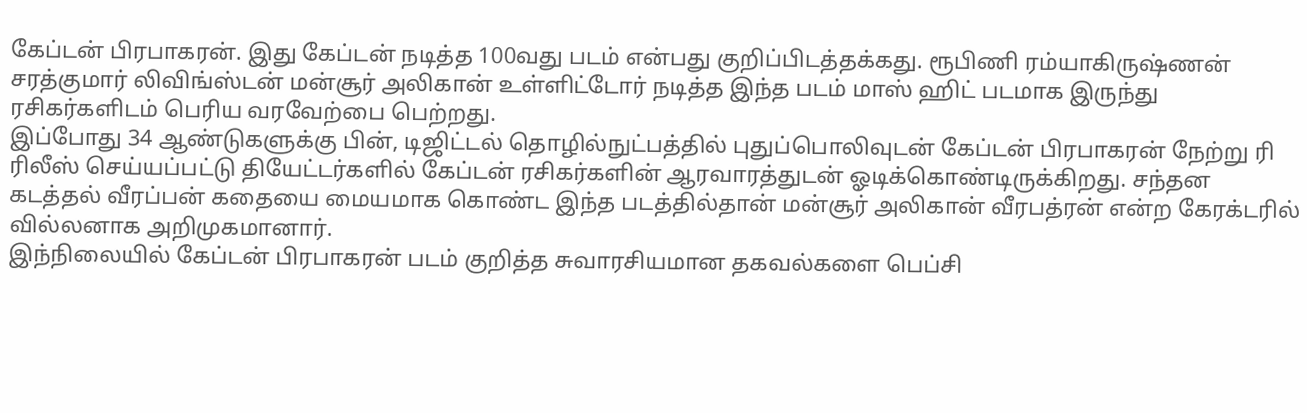கேப்டன் பிரபாகரன். இது கேப்டன் நடித்த 100வது படம் என்பது குறிப்பிடத்தக்கது. ரூபிணி ரம்யாகிருஷ்ணன் சரத்குமார் லிவிங்ஸ்டன் மன்சூர் அலிகான் உள்ளிட்டோர் நடித்த இந்த படம் மாஸ் ஹிட் படமாக இருந்து ரசிகர்களிடம் பெரிய வரவேற்பை பெற்றது.
இப்போது 34 ஆண்டுகளுக்கு பின், டிஜிட்டல் தொழில்நுட்பத்தில் புதுப்பொலிவுடன் கேப்டன் பிரபாகரன் நேற்று ரி ரிலீஸ் செய்யப்பட்டு தியேட்டர்களில் கேப்டன் ரசிகர்களின் ஆரவாரத்துடன் ஓடிக்கொண்டிருக்கிறது. சந்தன கடத்தல் வீரப்பன் கதையை மையமாக கொண்ட இந்த படத்தில்தான் மன்சூர் அலிகான் வீரபத்ரன் என்ற கேரக்டரில் வில்லனாக அறிமுகமானார்.
இந்நிலையில் கேப்டன் பிரபாகரன் படம் குறித்த சுவாரசியமான தகவல்களை பெப்சி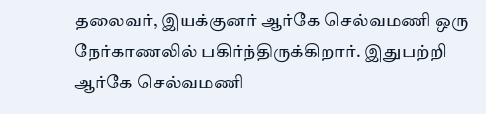தலைவர், இயக்குனர் ஆர்கே செல்வமணி ஒரு நேர்காணலில் பகிர்ந்திருக்கிறார். இதுபற்றி ஆர்கே செல்வமணி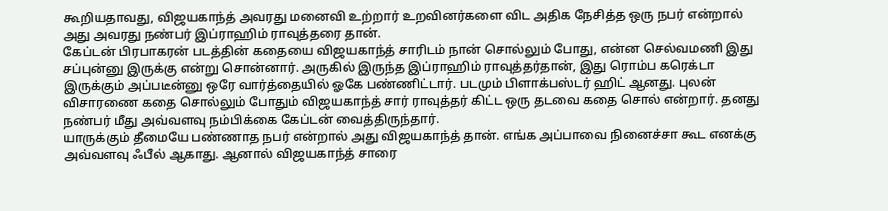கூறியதாவது, விஜயகாந்த் அவரது மனைவி உற்றார் உறவினர்களை விட அதிக நேசித்த ஒரு நபர் என்றால் அது அவரது நண்பர் இப்ராஹிம் ராவுத்தரை தான்.
கேப்டன் பிரபாகரன் படத்தின் கதையை விஜயகாந்த் சாரிடம் நான் சொல்லும் போது, என்ன செல்வமணி இது சப்புன்னு இருக்கு என்று சொன்னார். அருகில் இருந்த இப்ராஹிம் ராவுத்தர்தான், இது ரொம்ப கரெக்டா இருக்கும் அப்படீன்னு ஒரே வார்த்தையில் ஓகே பண்ணிட்டார். படமும் பிளாக்பஸ்டர் ஹிட் ஆனது. புலன் விசாரணை கதை சொல்லும் போதும் விஜயகாந்த் சார் ராவுத்தர் கிட்ட ஒரு தடவை கதை சொல் என்றார். தனது நண்பர் மீது அவ்வளவு நம்பிக்கை கேப்டன் வைத்திருந்தார்.
யாருக்கும் தீமையே பண்ணாத நபர் என்றால் அது விஜயகாந்த் தான். எங்க அப்பாவை நினைச்சா கூட எனக்கு அவ்வளவு ஃபீல் ஆகாது. ஆனால் விஜயகாந்த் சாரை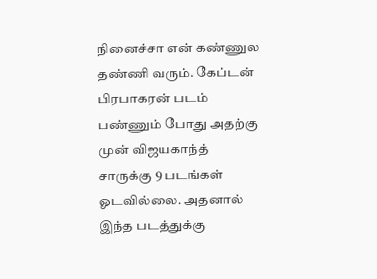நினைச்சா என் கண்ணுல தண்ணி வரும். கேப்டன் பிரபாகரன் படம் பண்ணும் போது அதற்கு முன் விஜயகாந்த் சாருக்கு 9 படங்கள் ஓடவில்லை. அதனால் இந்த படத்துக்கு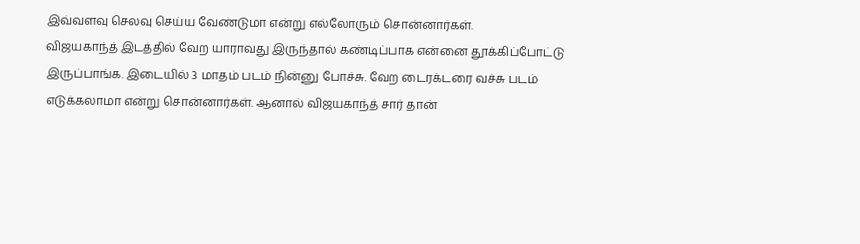இவ்வளவு செலவு செய்ய வேண்டுமா என்று எல்லோரும் சொன்னார்கள்.
விஜயகாந்த் இடத்தில் வேற யாராவது இருந்தால் கண்டிப்பாக என்னை தூக்கிப்போட்டு இருப்பாங்க. இடையில் 3 மாதம் படம் நின்னு போச்சு. வேற டைரக்டரை வச்சு படம் எடுக்கலாமா என்று சொன்னார்கள். ஆனால் விஜயகாந்த் சார் தான்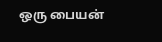ஒரு பையன்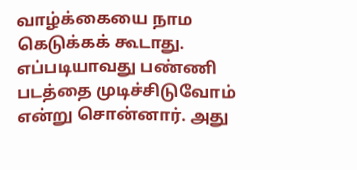வாழ்க்கையை நாம கெடுக்கக் கூடாது. எப்படியாவது பண்ணி படத்தை முடிச்சிடுவோம் என்று சொன்னார். அது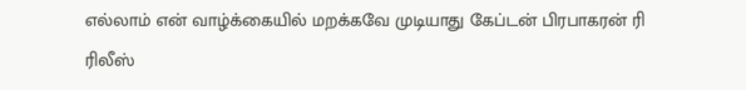எல்லாம் என் வாழ்க்கையில் மறக்கவே முடியாது கேப்டன் பிரபாகரன் ரி ரிலீஸ்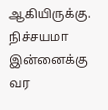ஆகியிருக்கு. நிச்சயமா இன்னைக்கு வர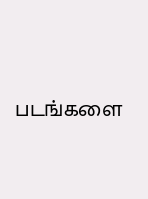படங்களை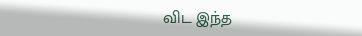விட இந்த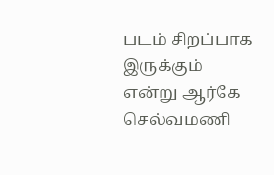படம் சிறப்பாக இருக்கும் என்று ஆர்கே செல்வமணி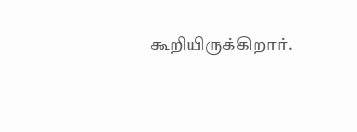கூறியிருக்கிறார்.